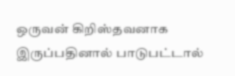ஒருவன் கிறிஸ்தவனாக இருப்பதினால் பாடுபட்டால்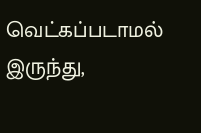வெட்கப்படாமல் இருந்து,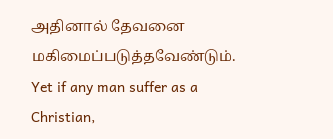அதினால் தேவனை மகிமைப்படுத்தவேண்டும்.
Yet if any man suffer as a Christian,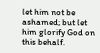let him not be ashamed; but let him glorify God on this behalf.